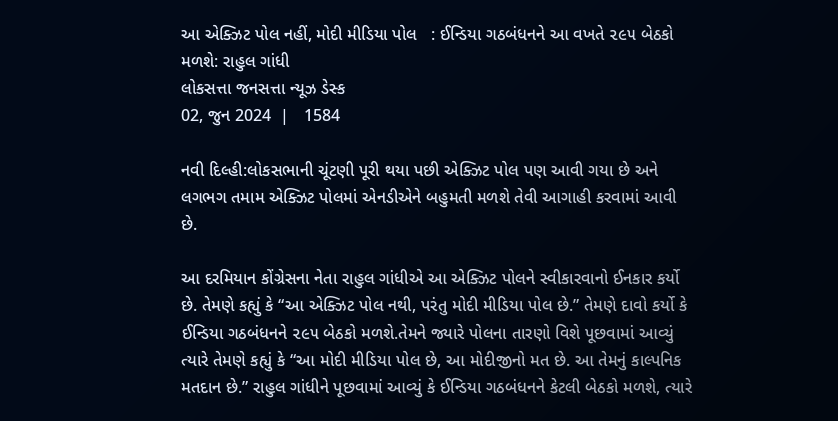આ એક્ઝિટ પોલ નહીં, મોદી મીડિયા પોલ   : ઈન્ડિયા ગઠબંધનને આ વખતે ૨૯૫ બેઠકો મળશે: રાહુલ ગાંધી
લોકસત્તા જનસત્તા ન્યૂઝ ડેસ્ક
02, જુન 2024  |   1584

નવી દિલ્હી:લોકસભાની ચૂંટણી પૂરી થયા પછી એક્ઝિટ પોલ પણ આવી ગયા છે અને લગભગ તમામ એક્ઝિટ પોલમાં એનડીએને બહુમતી મળશે તેવી આગાહી કરવામાં આવી છે.

આ દરમિયાન કોંગ્રેસના નેતા રાહુલ ગાંધીએ આ એક્ઝિટ પોલને સ્વીકારવાનો ઈનકાર કર્યો છે. તેમણે કહ્યું કે “આ એક્ઝિટ પોલ નથી, પરંતુ મોદી મીડિયા પોલ છે.” તેમણે દાવો કર્યો કે ઈન્ડિયા ગઠબંધનને ૨૯૫ બેઠકો મળશે.તેમને જ્યારે પોલના તારણો વિશે પૂછવામાં આવ્યું ત્યારે તેમણે કહ્યું કે “આ મોદી મીડિયા પોલ છે, આ મોદીજીનો મત છે. આ તેમનું કાલ્પનિક મતદાન છે.” રાહુલ ગાંધીને પૂછવામાં આવ્યું કે ઈન્ડિયા ગઠબંધનને કેટલી બેઠકો મળશે, ત્યારે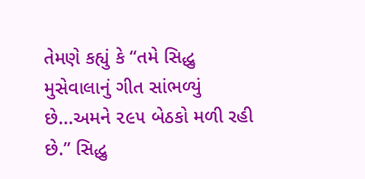તેમણે કહ્યું કે “તમે સિદ્ધુ મુસેવાલાનું ગીત સાંભળ્યું છે...અમને ૨૯૫ બેઠકો મળી રહી છે.” સિદ્ધુ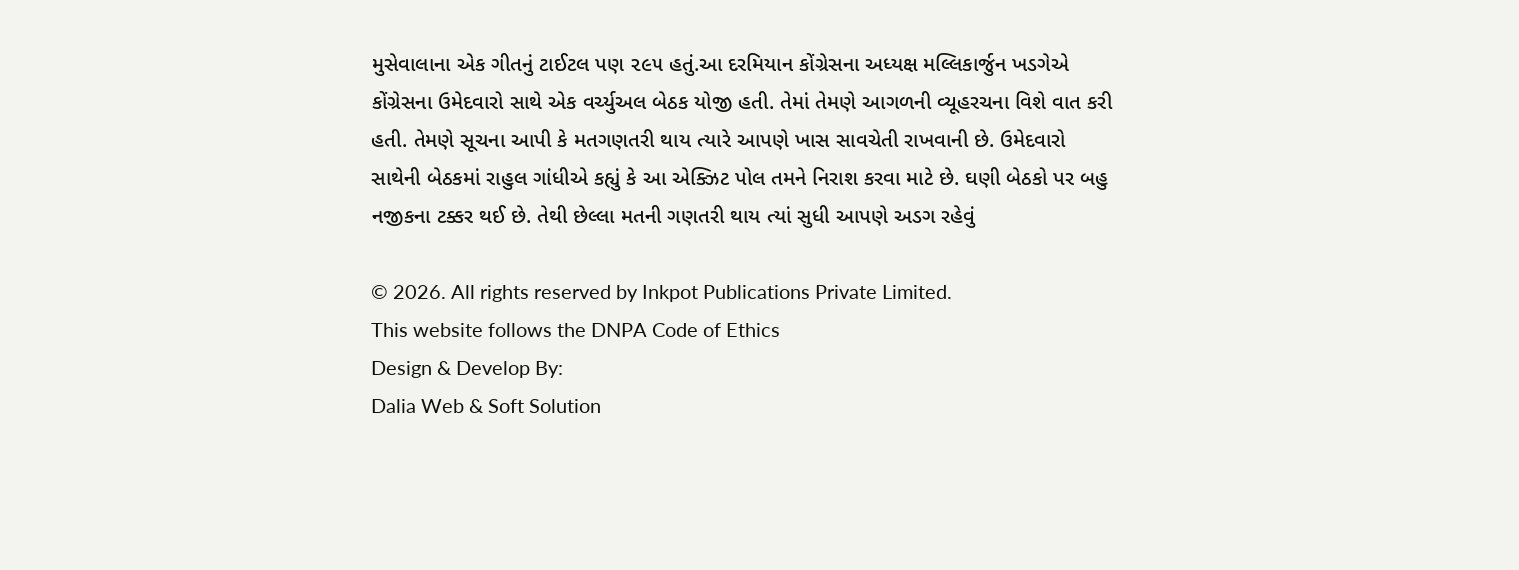મુસેવાલાના એક ગીતનું ટાઈટલ પણ ૨૯૫ હતું.આ દરમિયાન કોંગ્રેસના અધ્યક્ષ મલ્લિકાર્જુન ખડગેએ કોંગ્રેસના ઉમેદવારો સાથે એક વર્ચ્યુઅલ બેઠક યોજી હતી. તેમાં તેમણે આગળની વ્યૂહરચના વિશે વાત કરી હતી. તેમણે સૂચના આપી કે મતગણતરી થાય ત્યારે આપણે ખાસ સાવચેતી રાખવાની છે. ઉમેદવારો સાથેની બેઠકમાં રાહુલ ગાંધીએ કહ્યું કે આ એક્ઝિટ પોલ તમને નિરાશ કરવા માટે છે. ઘણી બેઠકો પર બહુ નજીકના ટક્કર થઈ છે. તેથી છેલ્લા મતની ગણતરી થાય ત્યાં સુધી આપણે અડગ રહેવું

© 2026. All rights reserved by Inkpot Publications Private Limited.
This website follows the DNPA Code of Ethics
Design & Develop By:
Dalia Web & Soft Solution